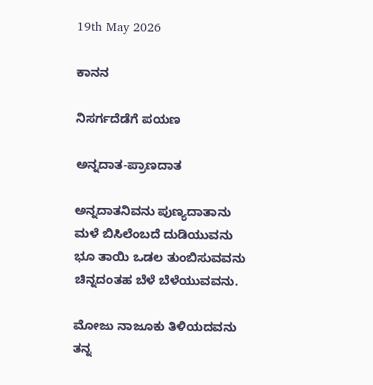19th May 2026

ಕಾನನ

ನಿಸರ್ಗದೆಡೆಗೆ ಪಯಣ

ಅನ್ನದಾತ-ಪ್ರಾಣದಾತ

ಅನ್ನದಾತನಿವನು ಪುಣ್ಯದಾತಾನು
ಮಳೆ ಬಿಸಿಲೆಂಬದೆ ದುಡಿಯುವನು
ಭೂ ತಾಯಿ ಒಡಲ ತುಂಬಿಸುವವನು
ಚಿನ್ನದಂತಹ ಬೆಳೆ ಬೆಳೆಯುವವನು.

ಮೋಜು ನಾಜೂಕು ತಿಳಿಯದವನು
ತನ್ನ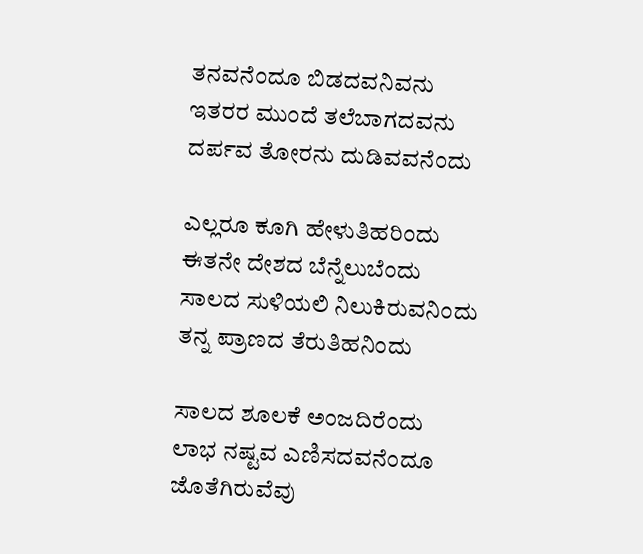ತನವನೆಂದೂ ಬಿಡದವನಿವನು
ಇತರರ ಮುಂದೆ ತಲೆಬಾಗದವನು
ದರ್ಪವ ತೋರನು ದುಡಿವವನೆಂದು

ಎಲ್ಲರೂ ಕೂಗಿ ಹೇಳುತಿಹರಿಂದು
ಈತನೇ ದೇಶದ ಬೆನ್ನೆಲುಬೆಂದು
ಸಾಲದ ಸುಳಿಯಲಿ ನಿಲುಕಿರುವನಿಂದು
ತನ್ನ ಪ್ರಾಣದ ತೆರುತಿಹನಿಂದು

ಸಾಲದ ಶೂಲಕೆ ಅಂಜದಿರೆಂದು
ಲಾಭ ನಷ್ಟವ ಎಣಿಸದವನೆಂದೂ
ಜೊತೆಗಿರುವೆವು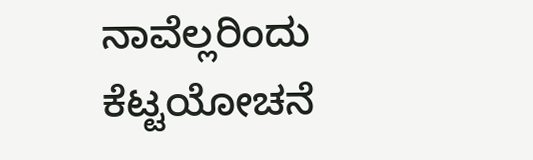ನಾವೆಲ್ಲರಿಂದು
ಕೆಟ್ಟಯೋಚನೆ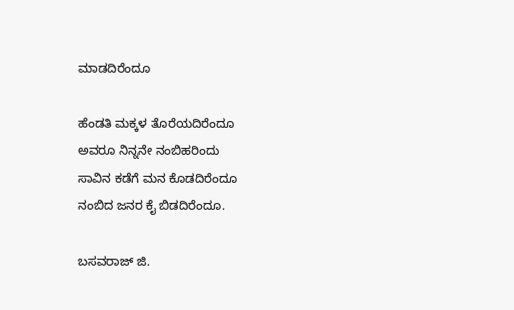ಮಾಡದಿರೆಂದೂ

ಹೆಂಡತಿ ಮಕ್ಕಳ ತೊರೆಯದಿರೆಂದೂ
ಅವರೂ ನಿನ್ನನೇ ನಂಬಿಹರಿಂದು
ಸಾವಿನ ಕಡೆಗೆ ಮನ ಕೊಡದಿರೆಂದೂ
ನಂಬಿದ ಜನರ ಕೈ ಬಿಡದಿರೆಂದೂ.

ಬಸವರಾಜ್ ಜಿ.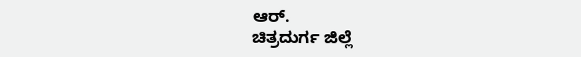ಆರ್.
ಚಿತ್ರದುರ್ಗ ಜಿಲ್ಲೆ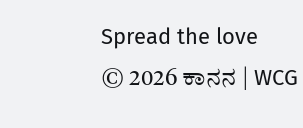Spread the love
© 2026 ಕಾನನ | WCG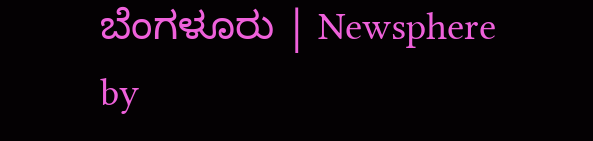ಬೆಂಗಳೂರು | Newsphere by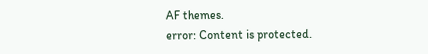AF themes.
error: Content is protected.